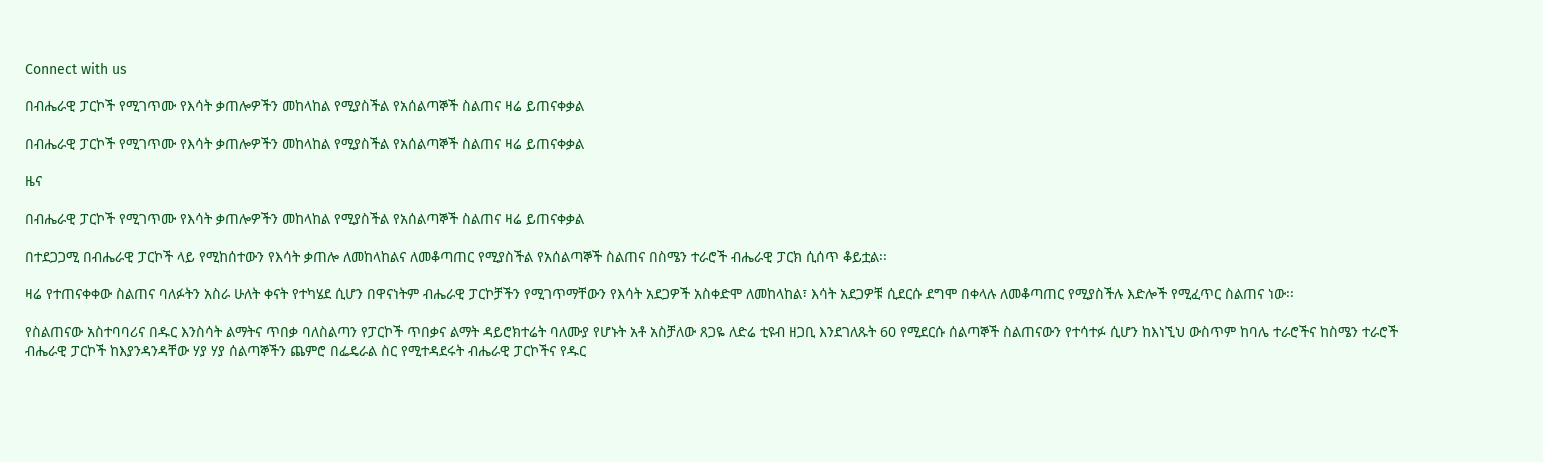Connect with us

በብሔራዊ ፓርኮች የሚገጥሙ የእሳት ቃጠሎዎችን መከላከል የሚያስችል የአሰልጣኞች ስልጠና ዛሬ ይጠናቀቃል

በብሔራዊ ፓርኮች የሚገጥሙ የእሳት ቃጠሎዎችን መከላከል የሚያስችል የአሰልጣኞች ስልጠና ዛሬ ይጠናቀቃል

ዜና

በብሔራዊ ፓርኮች የሚገጥሙ የእሳት ቃጠሎዎችን መከላከል የሚያስችል የአሰልጣኞች ስልጠና ዛሬ ይጠናቀቃል

በተደጋጋሚ በብሔራዊ ፓርኮች ላይ የሚከሰተውን የእሳት ቃጠሎ ለመከላከልና ለመቆጣጠር የሚያስችል የአሰልጣኞች ስልጠና በስሜን ተራሮች ብሔራዊ ፓርክ ሲሰጥ ቆይቷል፡፡

ዛሬ የተጠናቀቀው ስልጠና ባለፉትን አስራ ሁለት ቀናት የተካሄደ ሲሆን በዋናነትም ብሔራዊ ፓርኮቻችን የሚገጥማቸውን የእሳት አደጋዎች አስቀድሞ ለመከላከል፣ እሳት አደጋዎቹ ሲደርሱ ደግሞ በቀላሉ ለመቆጣጠር የሚያስችሉ እድሎች የሚፈጥር ስልጠና ነው፡፡

የስልጠናው አስተባባሪና በዱር እንስሳት ልማትና ጥበቃ ባለስልጣን የፓርኮች ጥበቃና ልማት ዳይሮክተሬት ባለሙያ የሆኑት አቶ አስቻለው ጸጋዬ ለድሬ ቲዩብ ዘጋቢ እንደገለጹት 60 የሚደርሱ ሰልጣኞች ስልጠናውን የተሳተፉ ሲሆን ከእነኚህ ውስጥም ከባሌ ተራሮችና ከስሜን ተራሮች ብሔራዊ ፓርኮች ከእያንዳንዳቸው ሃያ ሃያ ሰልጣኞችን ጨምሮ በፌዴራል ስር የሚተዳደሩት ብሔራዊ ፓርኮችና የዱር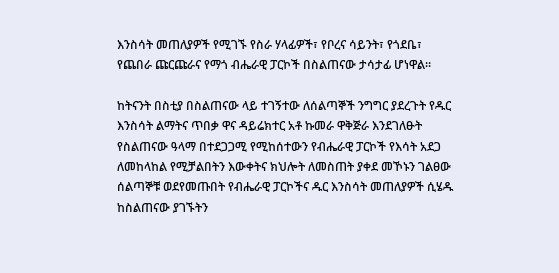እንስሳት መጠለያዎች የሚገኙ የስራ ሃላፊዎች፣ የቦረና ሳይንት፣ የጎደቤ፣ የጨበራ ጩርጩራና የማጎ ብሔራዊ ፓርኮች በስልጠናው ታሳታፊ ሆነዋል፡፡

ከትናንት በስቲያ በስልጠናው ላይ ተገኝተው ለሰልጣኞች ንግግር ያደረጉት የዱር እንስሳት ልማትና ጥበቃ ዋና ዳይሬክተር አቶ ኩመራ ዋቅጅራ እንደገለፁት የስልጠናው ዓላማ በተደጋጋሚ የሚከሰተውን የብሔራዊ ፓርኮች የእሳት አደጋ ለመከላከል የሚቻልበትን እውቀትና ክህሎት ለመስጠት ያቀደ መኾኑን ገልፀው ሰልጣኞቹ ወደየመጡበት የብሔራዊ ፓርኮችና ዱር እንስሳት መጠለያዎች ሲሄዱ ከስልጠናው ያገኙትን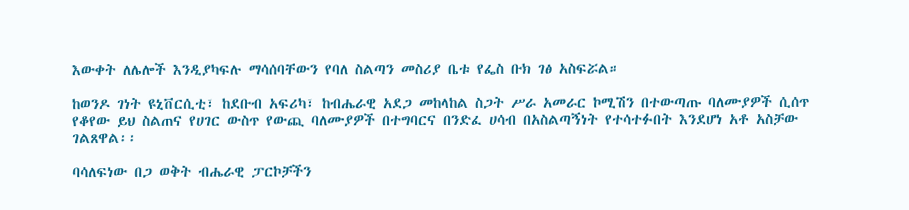እውቀት ለሌሎች እንዲያካፍሉ ማሳሰባቸውን የባለ ስልጣን መስሪያ ቤቱ የፌስ ቡክ ገፅ አስፍሯል።

ከወንዶ ገነት ዩኒቨርሲቲ፣ ከደቡብ አፍሪካ፣ ከብሔራዊ አደጋ መከላከል ስጋት ሥራ አመራር ኮሚሽን በተውጣጡ ባለሙያዎች ሲሰጥ የቆየው ይህ ስልጠና የሀገር ውስጥ የውጪ ባለሙያዎች በተግባርና በንድፈ ሀሳብ በአስልጣኝነት የተሳተፉበት እንደሆነ አቶ አስቻው ገልጸዋል፡፡

ባሳለፍነው በጋ ወቅት ብሔራዊ ፓርኮቻችን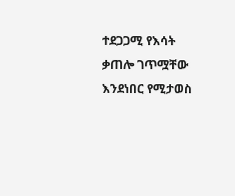ተደጋጋሚ የእሳት ቃጠሎ ገጥሟቸው እንደነበር የሚታወስ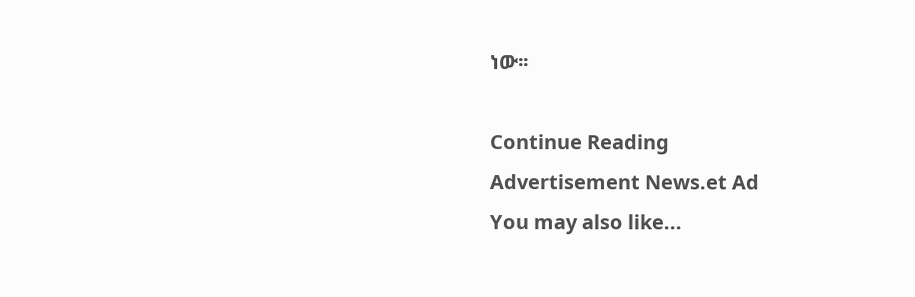ነው፡፡

Continue Reading
Advertisement News.et Ad
You may also like...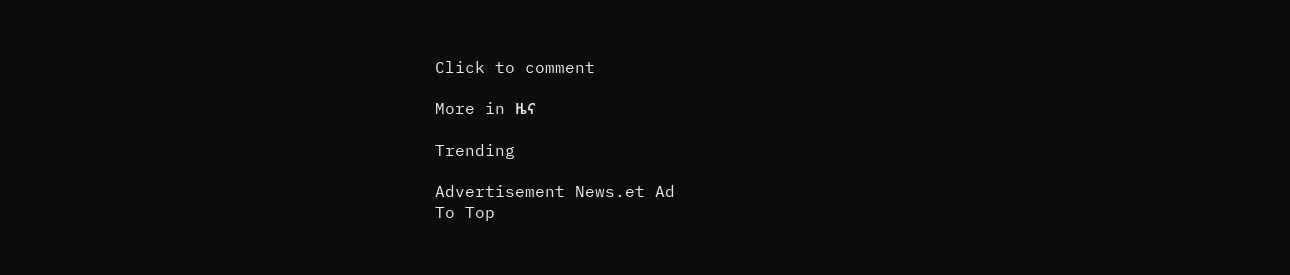Click to comment

More in ዜና

Trending

Advertisement News.et Ad
To Top